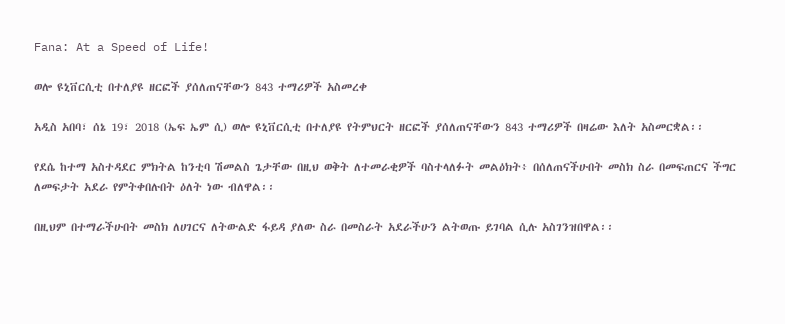Fana: At a Speed of Life!

ወሎ ዩኒቨርሲቲ በተለያዩ ዘርፎች ያሰለጠናቸውን 843 ተማሪዎች አስመረቀ

አዲስ አበባ፣ ሰኔ 19፣ 2018 (ኤፍ ኤም ሲ) ወሎ ዩኒቨርሲቲ በተለያዩ የትምህርት ዘርፎች ያሰለጠናቸውን 843 ተማሪዎች በዛሬው እለት አስመርቋል፡፡

የደሴ ከተማ አስተዳደር ምክትል ከንቲባ ሽመልስ ጌታቸው በዚህ ወቅት ለተመራቂዎች ባስተላለፉት መልዕክት፥ በሰለጠናችሁበት መስክ ስራ በመፍጠርና ችግር ለመፍታት አደራ የምትቀበሉበት ዕለት ነው ብለዋል፡፡

በዚህም በተማራችሁበት መስክ ለሀገርና ለትውልድ ፋይዳ ያለው ስራ በመስራት አደራችሁን ልትወጡ ይገባል ሲሉ አስገንዝበዋል፡፡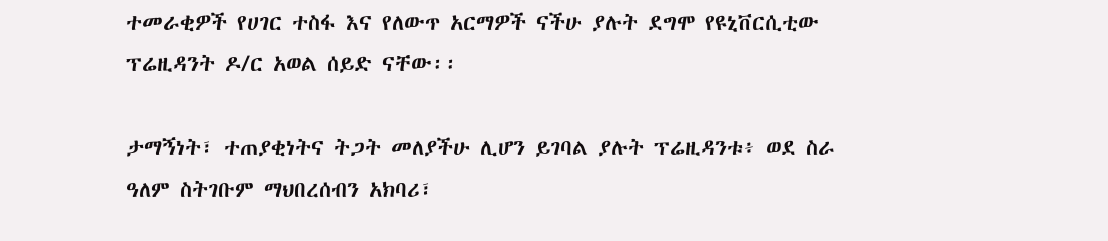ተመራቂዎች የሀገር ተስፋ እና የለውጥ አርማዎች ናችሁ ያሉት ደግሞ የዩኒቨርሲቲው ፕሬዚዳንት ዶ/ር አወል ሰይድ ናቸው፡፡

ታማኝነት፣ ተጠያቂነትና ትጋት መለያችሁ ሊሆን ይገባል ያሉት ፕሬዚዳንቱ፥ ወደ ስራ ዓለም ስትገቡም ማህበረሰብን አክባሪ፣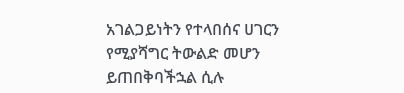አገልጋይነትን የተላበሰና ሀገርን የሚያሻግር ትውልድ መሆን ይጠበቅባችኋል ሲሉ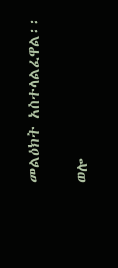መልዕክት አስተላልፈዋል፡፡

ወሎ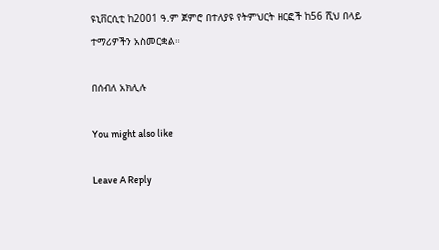ዩኒቨርሲቲ ከ2001 ዓ.ም ጀምሮ በተለያዩ የትምህርት ዘርፎች ከ56 ሺህ በላይ ተማሪዎችን አስመርቋል።

በሰብለ አክሊሉ

You might also like

Leave A Reply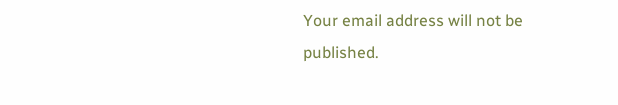Your email address will not be published.